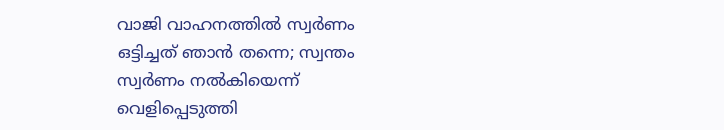വാജി വാഹനത്തില്‍ സ്വര്‍ണം ഒട്ടിച്ചത് ഞാന്‍ തന്നെ; സ്വന്തം സ്വര്‍ണം നല്‍കിയെന്ന് വെളിപ്പെടുത്തി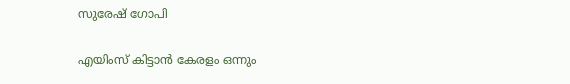സുരേഷ് ഗോപി

എയിംസ് കിട്ടാന്‍ കേരളം ഒന്നും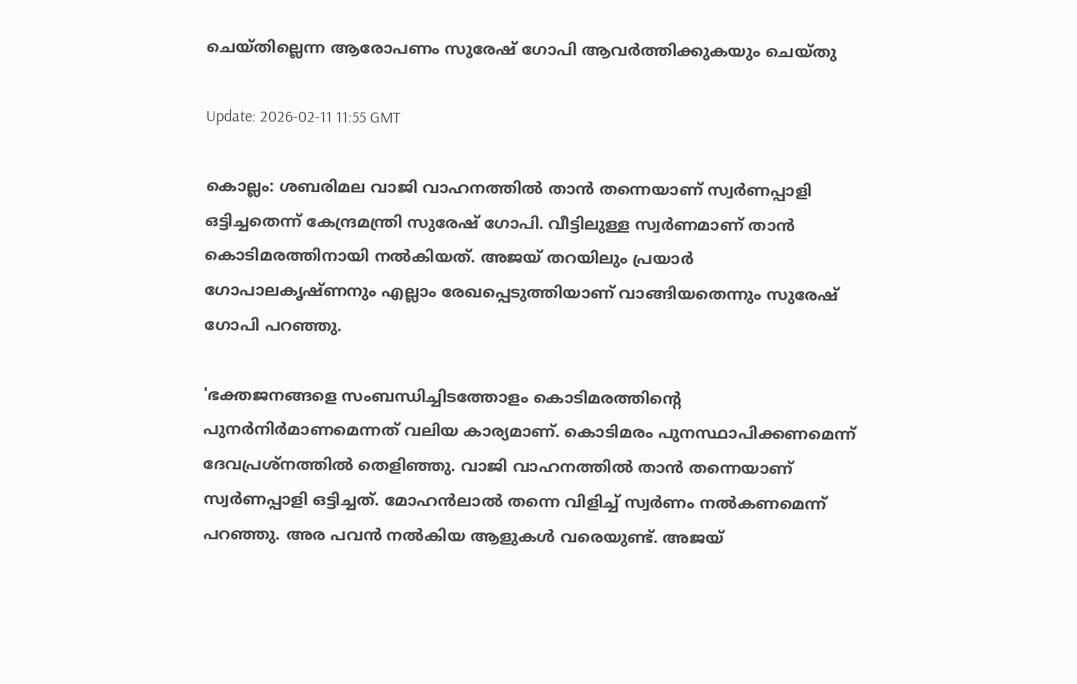ചെയ്തില്ലെന്ന ആരോപണം സുരേഷ് ഗോപി ആവര്‍ത്തിക്കുകയും ചെയ്തു

Update: 2026-02-11 11:55 GMT

കൊല്ലം: ശബരിമല വാജി വാഹനത്തില്‍ താന്‍ തന്നെയാണ് സ്വര്‍ണപ്പാളി ഒട്ടിച്ചതെന്ന് കേന്ദ്രമന്ത്രി സുരേഷ് ഗോപി. വീട്ടിലുള്ള സ്വര്‍ണമാണ് താന്‍ കൊടിമരത്തിനായി നല്‍കിയത്. അജയ് തറയിലും പ്രയാര്‍ ഗോപാലകൃഷ്ണനും എല്ലാം രേഖപ്പെടുത്തിയാണ് വാങ്ങിയതെന്നും സുരേഷ് ഗോപി പറഞ്ഞു.

'ഭക്തജനങ്ങളെ സംബന്ധിച്ചിടത്തോളം കൊടിമരത്തിന്റെ പുനര്‍നിര്‍മാണമെന്നത് വലിയ കാര്യമാണ്. കൊടിമരം പുനസ്ഥാപിക്കണമെന്ന് ദേവപ്രശ്നത്തില്‍ തെളിഞ്ഞു. വാജി വാഹനത്തില്‍ താന്‍ തന്നെയാണ് സ്വര്‍ണപ്പാളി ഒട്ടിച്ചത്. മോഹന്‍ലാല്‍ തന്നെ വിളിച്ച് സ്വര്‍ണം നല്‍കണമെന്ന് പറഞ്ഞു. അര പവന്‍ നല്‍കിയ ആളുകള്‍ വരെയുണ്ട്. അജയ്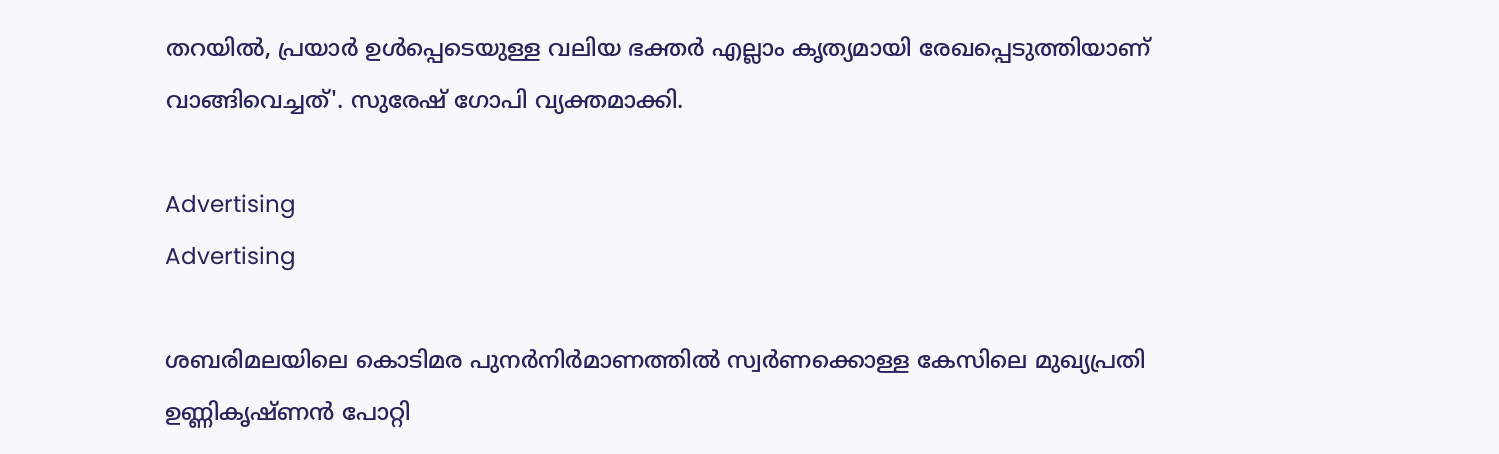തറയില്‍, പ്രയാര്‍ ഉള്‍പ്പെടെയുള്ള വലിയ ഭക്തർ എല്ലാം കൃത്യമായി രേഖപ്പെടുത്തിയാണ് വാങ്ങിവെച്ചത്'. സുരേഷ് ഗോപി വ്യക്തമാക്കി.

Advertising
Advertising

ശബരിമലയിലെ കൊടിമര പുനര്‍നിര്‍മാണത്തിൽ സ്വർണക്കൊള്ള കേസിലെ മുഖ്യപ്രതി ഉണ്ണികൃഷ്ണന്‍ പോറ്റി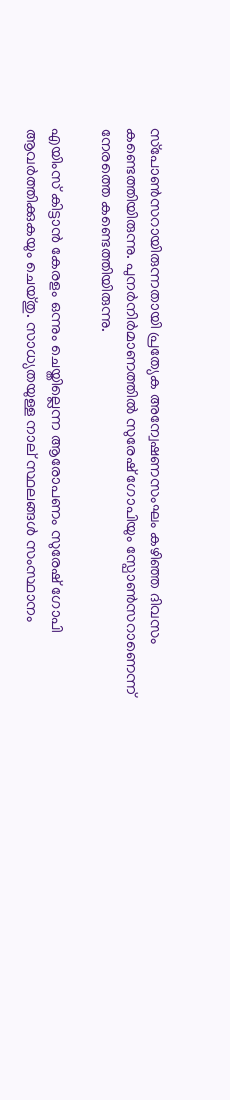സ്‌പോണ്‍സറായിരുന്നതായി പ്രത്യേക അന്വേഷണസംഘം കഴിഞ്ഞ ദിവസം കണ്ടെത്തിയിരുന്നു. പുനർനിർമാണത്തിൽ സുരേഷ് ഗോപിയും സ്പോൺസറാണെന്ന് നേരത്തെ കണ്ടെത്തിയിരുന്നു.

എയിംസ് കിട്ടാന്‍ കേരളം ഒന്നും ചെയ്തില്ലെന്ന ആരോപണം സുരേഷ് ഗോപി ആവര്‍ത്തിക്കുകയും ചെയ്തു. സാധ്യതയുള്ള നാല് സ്ഥലങ്ങള്‍ സംസ്ഥാനം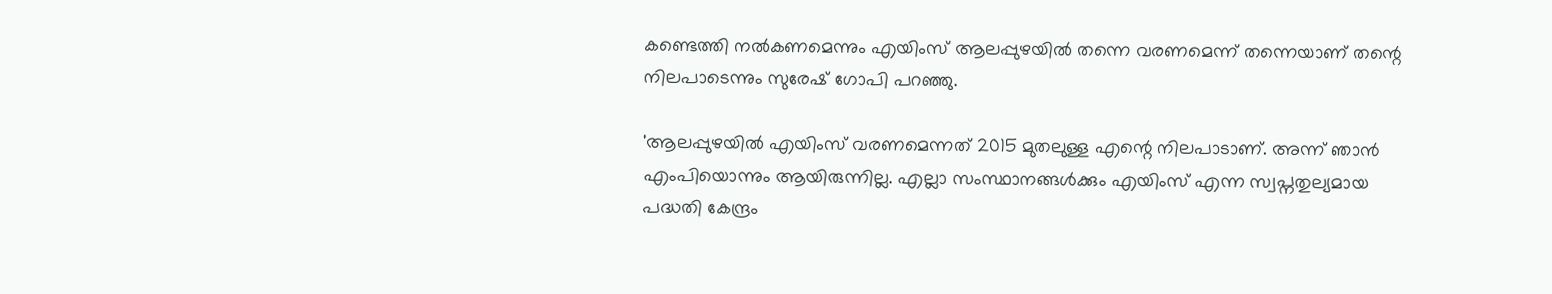കണ്ടെത്തി നല്‍കണമെന്നും എയിംസ് ആലപ്പുഴയില്‍ തന്നെ വരണമെന്ന് തന്നെയാണ് തന്റെ നിലപാടെന്നും സുരേഷ് ഗോപി പറഞ്ഞു.

'ആലപ്പുഴയില്‍ എയിംസ് വരണമെന്നത് 2015 മുതലുള്ള എന്റെ നിലപാടാണ്. അന്ന് ഞാന്‍ എംപിയൊന്നും ആയിരുന്നില്ല. എല്ലാ സംസ്ഥാനങ്ങള്‍ക്കും എയിംസ് എന്ന സ്വപ്നതുല്യമായ പദ്ധതി കേന്ദ്രം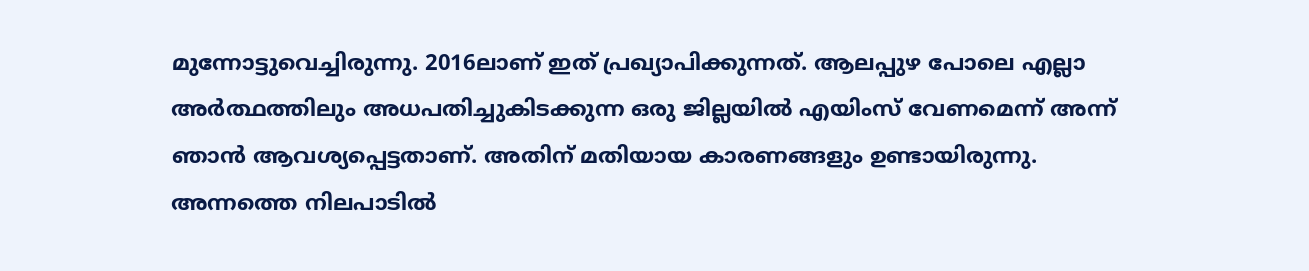മുന്നോട്ടുവെച്ചിരുന്നു. 2016ലാണ് ഇത് പ്രഖ്യാപിക്കുന്നത്. ആലപ്പുഴ പോലെ എല്ലാ അര്‍ത്ഥത്തിലും അധപതിച്ചുകിടക്കുന്ന ഒരു ജില്ലയില്‍ എയിംസ് വേണമെന്ന് അന്ന് ഞാന്‍ ആവശ്യപ്പെട്ടതാണ്. അതിന് മതിയായ കാരണങ്ങളും ഉണ്ടായിരുന്നു. അന്നത്തെ നിലപാടില്‍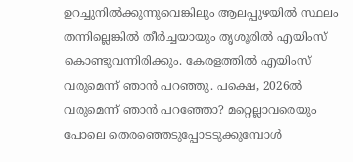ഉറച്ചുനില്‍ക്കുന്നുവെങ്കിലും ആലപ്പുഴയില്‍ സ്ഥലം തന്നില്ലെങ്കില്‍ തീര്‍ച്ചയായും തൃശൂരില്‍ എയിംസ് കൊണ്ടുവന്നിരിക്കും. കേരളത്തില്‍ എയിംസ് വരുമെന്ന് ഞാന്‍ പറഞ്ഞു. പക്ഷെ, 2026ല്‍ വരുമെന്ന് ഞാന്‍ പറഞ്ഞോ? മറ്റെല്ലാവരെയും പോലെ തെരഞ്ഞെടുപ്പോടടുക്കുമ്പോള്‍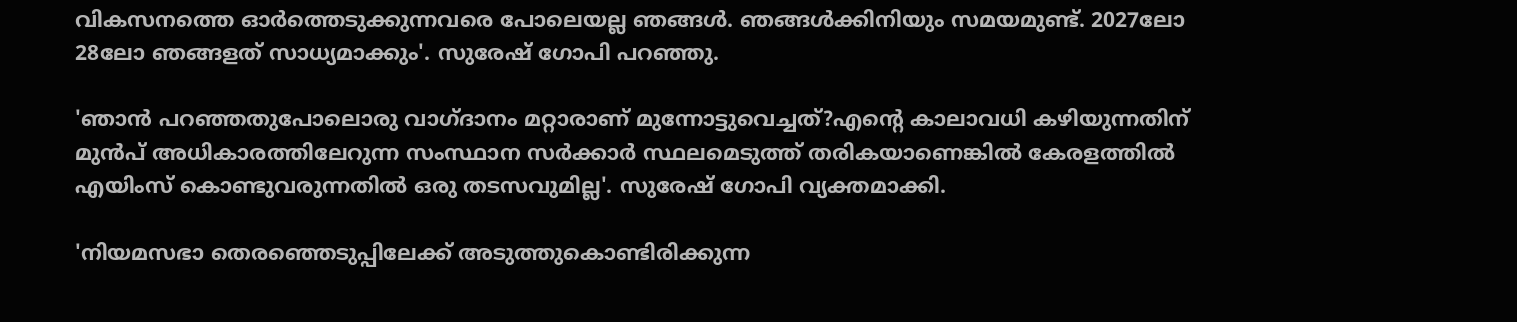വികസനത്തെ ഓര്‍ത്തെടുക്കുന്നവരെ പോലെയല്ല ഞങ്ങള്‍. ഞങ്ങള്‍ക്കിനിയും സമയമുണ്ട്. 2027ലോ 28ലോ ഞങ്ങളത് സാധ്യമാക്കും'. സുരേഷ് ഗോപി പറഞ്ഞു.

'ഞാന്‍ പറഞ്ഞതുപോലൊരു വാഗ്ദാനം മറ്റാരാണ് മുന്നോട്ടുവെച്ചത്?എന്റെ കാലാവധി കഴിയുന്നതിന് മുന്‍പ് അധികാരത്തിലേറുന്ന സംസ്ഥാന സര്‍ക്കാര്‍ സ്ഥലമെടുത്ത് തരികയാണെങ്കില്‍ കേരളത്തില്‍ എയിംസ് കൊണ്ടുവരുന്നതില്‍ ഒരു തടസവുമില്ല'. സുരേഷ് ഗോപി വ്യക്തമാക്കി.

'നിയമസഭാ തെരഞ്ഞെടുപ്പിലേക്ക് അടുത്തുകൊണ്ടിരിക്കുന്ന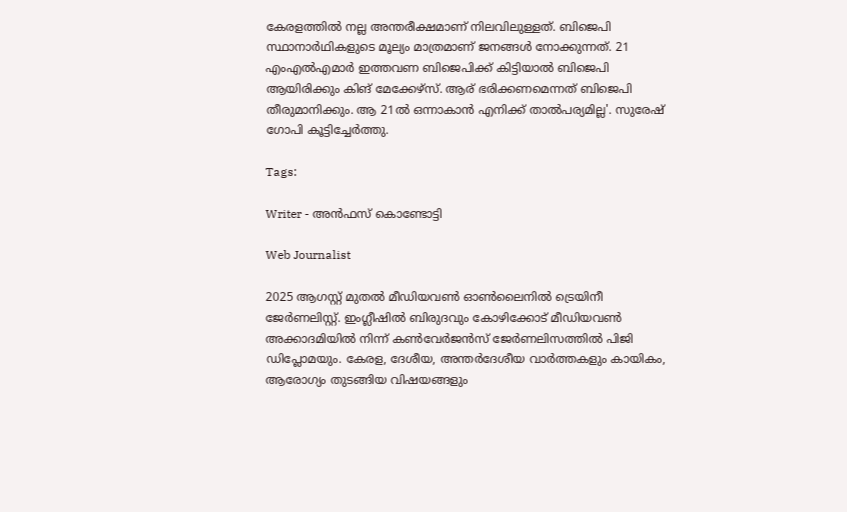കേരളത്തില്‍ നല്ല അന്തരീക്ഷമാണ് നിലവിലുള്ളത്. ബിജെപി സ്ഥാനാര്‍ഥികളുടെ മൂല്യം മാത്രമാണ് ജനങ്ങള്‍ നോക്കുന്നത്. 21 എംഎല്‍എമാര്‍ ഇത്തവണ ബിജെപിക്ക് കിട്ടിയാല്‍ ബിജെപി ആയിരിക്കും കിങ് മേക്കേഴ്‌സ്. ആര് ഭരിക്കണമെന്നത് ബിജെപി തീരുമാനിക്കും. ആ 21ല്‍ ഒന്നാകാന്‍ എനിക്ക് താല്‍പര്യമില്ല'. സുരേഷ് ഗോപി കൂട്ടിച്ചേര്‍ത്തു.

Tags:

Writer - അൻഫസ് കൊണ്ടോട്ടി

Web Journalist

2025 ആഗസ്റ്റ് മുതൽ മീഡിയവൺ ഓൺലൈനിൽ ട്രെയിനീ ജേർണലിസ്റ്റ്. ഇംഗ്ലീഷിൽ ബിരുദവും കോഴിക്കോട് മീഡിയവൺ അക്കാദമിയിൽ നിന്ന് കൺവേർജൻസ് ജേർണലിസത്തിൽ പിജി ഡിപ്ലോമയും. കേരള, ദേശീയ, അന്തർദേശീയ വാർത്തകളും കായികം, ആരോഗ്യം തുടങ്ങിയ വിഷയങ്ങളും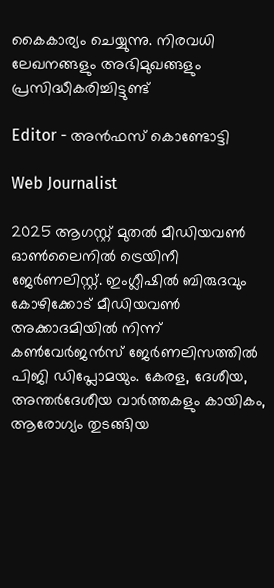കൈകാര്യം ചെയ്യുന്നു. നിരവധി ലേഖനങ്ങളും അഭിമുഖങ്ങളും പ്രസിദ്ധീകരിച്ചിട്ടുണ്ട്

Editor - അൻഫസ് കൊണ്ടോട്ടി

Web Journalist

2025 ആഗസ്റ്റ് മുതൽ മീഡിയവൺ ഓൺലൈനിൽ ട്രെയിനീ ജേർണലിസ്റ്റ്. ഇംഗ്ലീഷിൽ ബിരുദവും കോഴിക്കോട് മീഡിയവൺ അക്കാദമിയിൽ നിന്ന് കൺവേർജൻസ് ജേർണലിസത്തിൽ പിജി ഡിപ്ലോമയും. കേരള, ദേശീയ, അന്തർദേശീയ വാർത്തകളും കായികം, ആരോഗ്യം തുടങ്ങിയ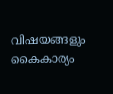വിഷയങ്ങളും കൈകാര്യം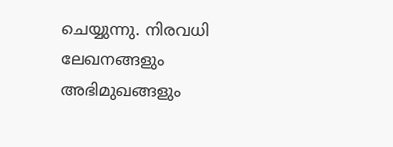ചെയ്യുന്നു. നിരവധി ലേഖനങ്ങളും അഭിമുഖങ്ങളും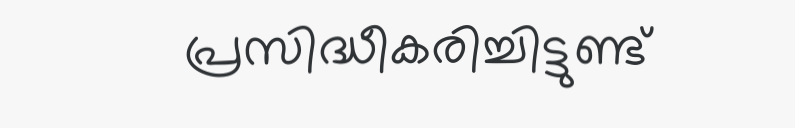പ്രസിദ്ധീകരിച്ചിട്ടുണ്ട്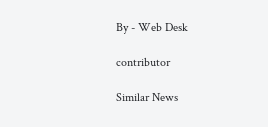By - Web Desk

contributor

Similar News